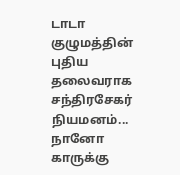டாடா குழுமத்தின் புதிய தலைவராக சந்திரசேகர் நியமனம்... நானோ காருக்கு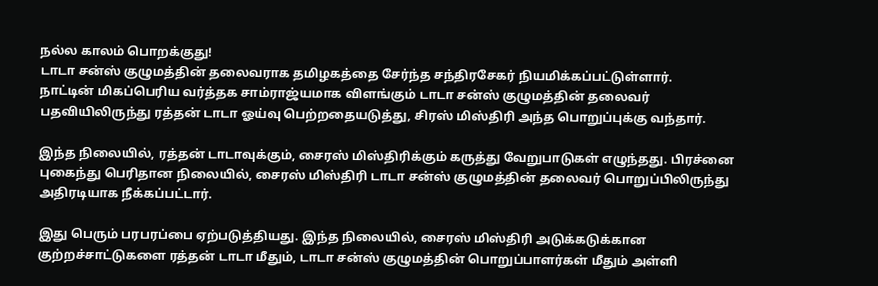நல்ல காலம் பொறக்குது!
டாடா சன்ஸ் குழுமத்தின் தலைவராக தமிழகத்தை சேர்ந்த சந்திரசேகர் நியமிக்கப்பட்டுள்ளார்.
நாட்டின் மிகப்பெரிய வர்த்தக சாம்ராஜ்யமாக விளங்கும் டாடா சன்ஸ் குழுமத்தின் தலைவர் பதவியிலிருந்து ரத்தன் டாடா ஓய்வு பெற்றதையடுத்து, சிரஸ் மிஸ்திரி அந்த பொறுப்புக்கு வந்தார்.

இந்த நிலையில், ரத்தன் டாடாவுக்கும், சைரஸ் மிஸ்திரிக்கும் கருத்து வேறுபாடுகள் எழுந்தது. பிரச்னை புகைந்து பெரிதான நிலையில், சைரஸ் மிஸ்திரி டாடா சன்ஸ் குழுமத்தின் தலைவர் பொறுப்பிலிருந்து அதிரடியாக நீக்கப்பட்டார்.

இது பெரும் பரபரப்பை ஏற்படுத்தியது. இந்த நிலையில், சைரஸ் மிஸ்திரி அடுக்கடுக்கான குற்றச்சாட்டுகளை ரத்தன் டாடா மீதும், டாடா சன்ஸ் குழுமத்தின் பொறுப்பாளர்கள் மீதும் அள்ளி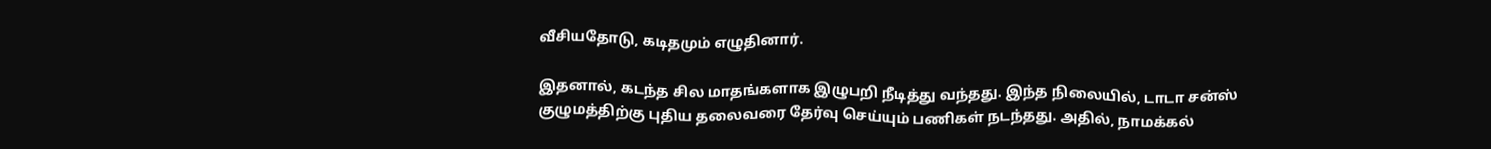வீசியதோடு, கடிதமும் எழுதினார்.

இதனால், கடந்த சில மாதங்களாக இழுபறி நீடித்து வந்தது. இந்த நிலையில், டாடா சன்ஸ் குழுமத்திற்கு புதிய தலைவரை தேர்வு செய்யும் பணிகள் நடந்தது. அதில், நாமக்கல்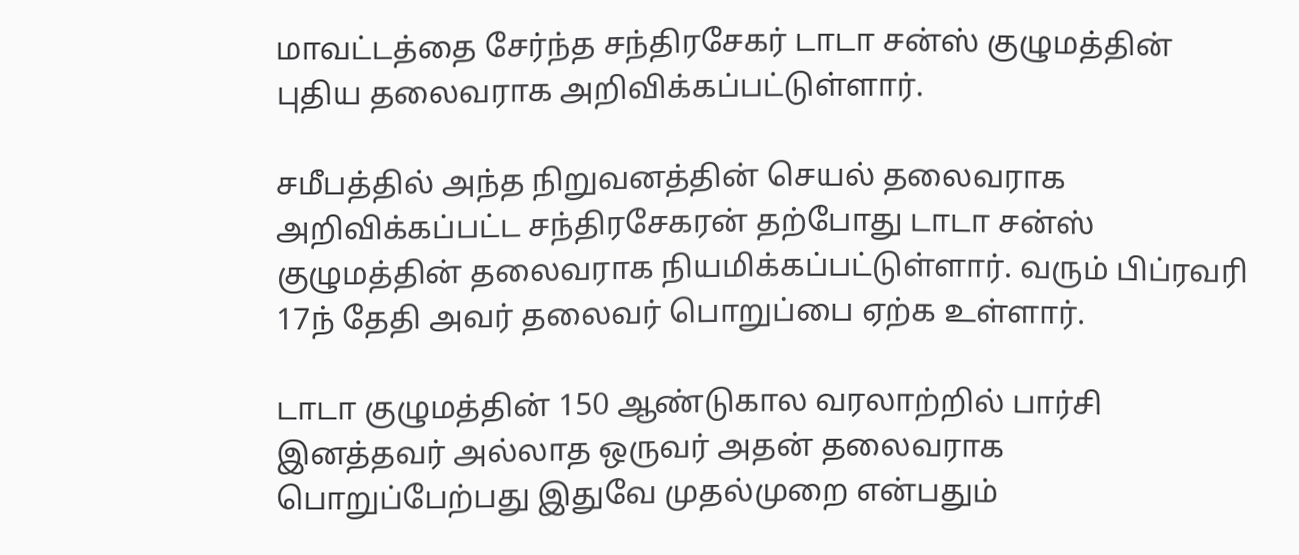மாவட்டத்தை சேர்ந்த சந்திரசேகர் டாடா சன்ஸ் குழுமத்தின் புதிய தலைவராக அறிவிக்கப்பட்டுள்ளார்.

சமீபத்தில் அந்த நிறுவனத்தின் செயல் தலைவராக அறிவிக்கப்பட்ட சந்திரசேகரன் தற்போது டாடா சன்ஸ் குழுமத்தின் தலைவராக நியமிக்கப்பட்டுள்ளார். வரும் பிப்ரவரி 17ந் தேதி அவர் தலைவர் பொறுப்பை ஏற்க உள்ளார்.

டாடா குழுமத்தின் 150 ஆண்டுகால வரலாற்றில் பார்சி இனத்தவர் அல்லாத ஒருவர் அதன் தலைவராக பொறுப்பேற்பது இதுவே முதல்முறை என்பதும்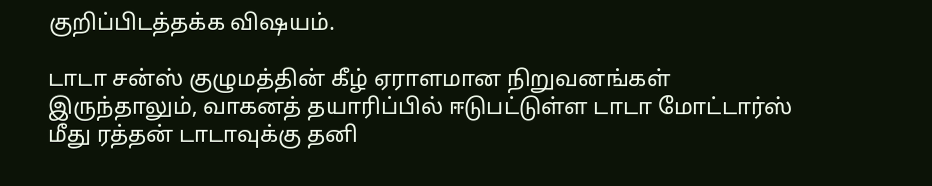குறிப்பிடத்தக்க விஷயம்.

டாடா சன்ஸ் குழுமத்தின் கீழ் ஏராளமான நிறுவனங்கள் இருந்தாலும், வாகனத் தயாரிப்பில் ஈடுபட்டுள்ள டாடா மோட்டார்ஸ் மீது ரத்தன் டாடாவுக்கு தனி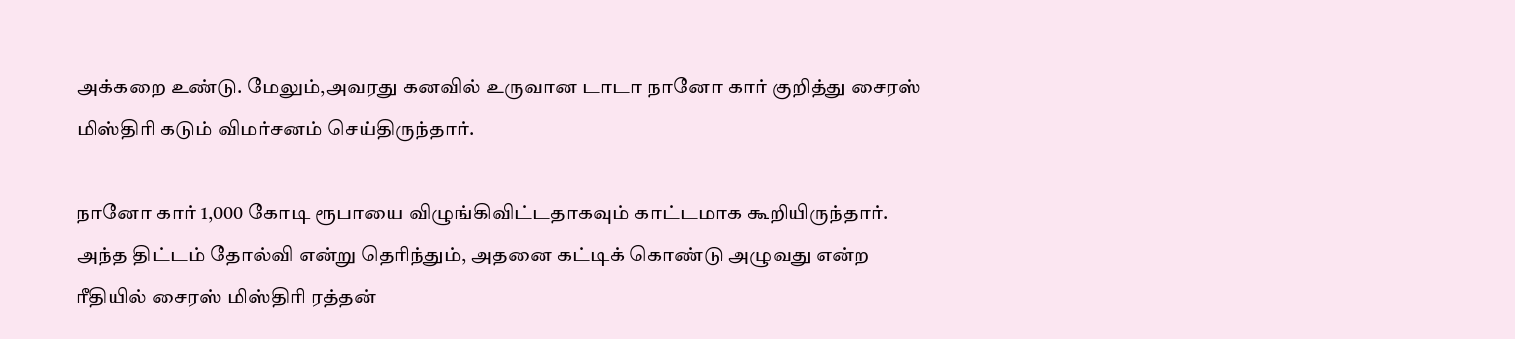அக்கறை உண்டு. மேலும்,அவரது கனவில் உருவான டாடா நானோ கார் குறித்து சைரஸ் மிஸ்திரி கடும் விமர்சனம் செய்திருந்தார்.

நானோ கார் 1,000 கோடி ரூபாயை விழுங்கிவிட்டதாகவும் காட்டமாக கூறியிருந்தார். அந்த திட்டம் தோல்வி என்று தெரிந்தும், அதனை கட்டிக் கொண்டு அழுவது என்ற ரீதியில் சைரஸ் மிஸ்திரி ரத்தன்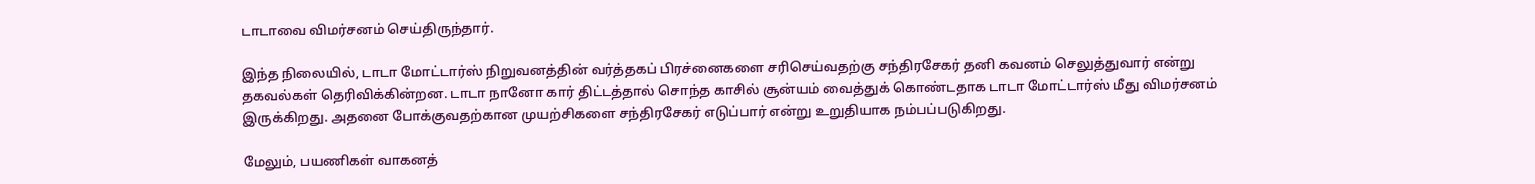டாடாவை விமர்சனம் செய்திருந்தார்.

இந்த நிலையில், டாடா மோட்டார்ஸ் நிறுவனத்தின் வர்த்தகப் பிரச்னைகளை சரிசெய்வதற்கு சந்திரசேகர் தனி கவனம் செலுத்துவார் என்று தகவல்கள் தெரிவிக்கின்றன. டாடா நானோ கார் திட்டத்தால் சொந்த காசில் சூன்யம் வைத்துக் கொண்டதாக டாடா மோட்டார்ஸ் மீது விமர்சனம் இருக்கிறது. அதனை போக்குவதற்கான முயற்சிகளை சந்திரசேகர் எடுப்பார் என்று உறுதியாக நம்பப்படுகிறது.

மேலும், பயணிகள் வாகனத்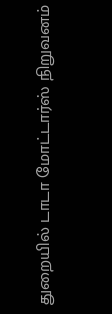துறையில் டாடா மோட்டார்ஸ் நிறுவனம்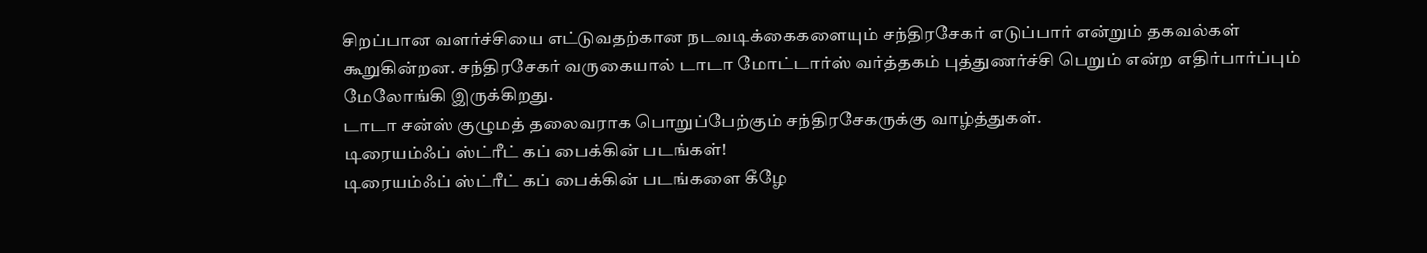சிறப்பான வளர்ச்சியை எட்டுவதற்கான நடவடிக்கைகளையும் சந்திரசேகர் எடுப்பார் என்றும் தகவல்கள் கூறுகின்றன. சந்திரசேகர் வருகையால் டாடா மோட்டார்ஸ் வர்த்தகம் புத்துணர்ச்சி பெறும் என்ற எதிர்பார்ப்பும் மேலோங்கி இருக்கிறது.
டாடா சன்ஸ் குழுமத் தலைவராக பொறுப்பேற்கும் சந்திரசேகருக்கு வாழ்த்துகள்.
டிரையம்ஃப் ஸ்ட்ரீட் கப் பைக்கின் படங்கள்!
டிரையம்ஃப் ஸ்ட்ரீட் கப் பைக்கின் படங்களை கீழே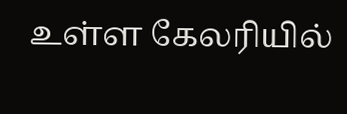உள்ள கேலரியில்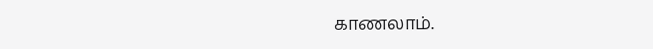காணலாம்.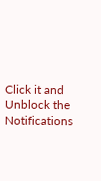Click it and Unblock the Notifications